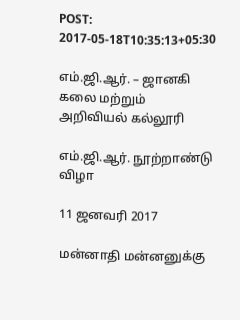POST: 2017-05-18T10:35:13+05:30

எம்.ஜி.ஆர். – ஜானகி
கலை மற்றும் அறிவியல் கல்லூரி

எம்.ஜி.ஆர். நூற்றாண்டு விழா

11 ஜனவரி 2017

மன்னாதி மன்னனுக்கு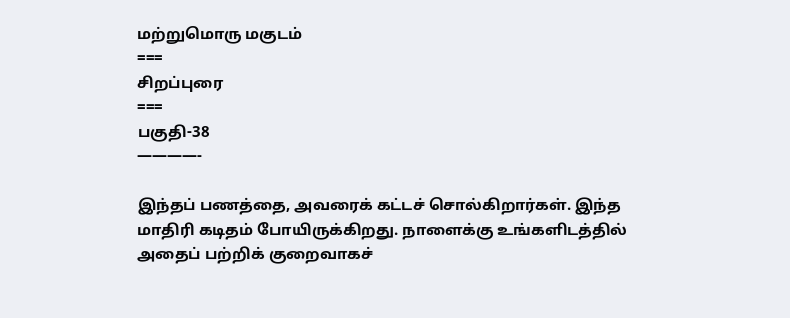மற்றுமொரு மகுடம்
===
சிறப்புரை
===
பகுதி-38
————-

இந்தப் பணத்தை, அவரைக் கட்டச் சொல்கிறார்கள். இந்த மாதிரி கடிதம் போயிருக்கிறது. நாளைக்கு உங்களிடத்தில் அதைப் பற்றிக் குறைவாகச்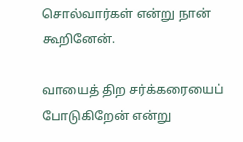சொல்வார்கள் என்று நான் கூறினேன்.

வாயைத் திற சர்க்கரையைப் போடுகிறேன் என்று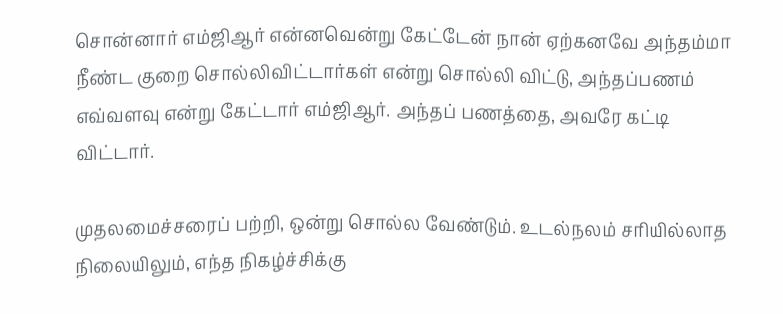சொன்னார் எம்ஜிஆர் என்னவென்று கேட்டேன் நான் ஏற்கனவே அந்தம்மா நீண்ட குறை சொல்லிவிட்டார்கள் என்று சொல்லி விட்டு, அந்தப்பணம் எவ்வளவு என்று கேட்டார் எம்ஜிஆர். அந்தப் பணத்தை, அவரே கட்டி விட்டார்.

முதலமைச்சரைப் பற்றி, ஒன்று சொல்ல வேண்டும். உடல்நலம் சரியில்லாத நிலையிலும், எந்த நிகழ்ச்சிக்கு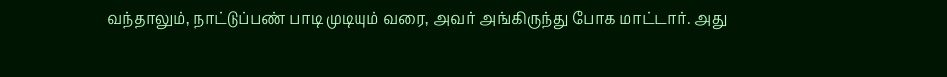வந்தாலும், நாட்டுப்பண் பாடி முடியும் வரை, அவர் அங்கிருந்து போக மாட்டார். அது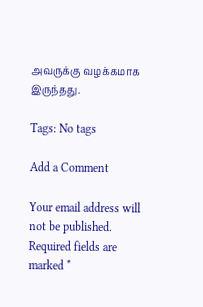அவருக்கு வழக்கமாக இருந்தது.

Tags: No tags

Add a Comment

Your email address will not be published. Required fields are marked *